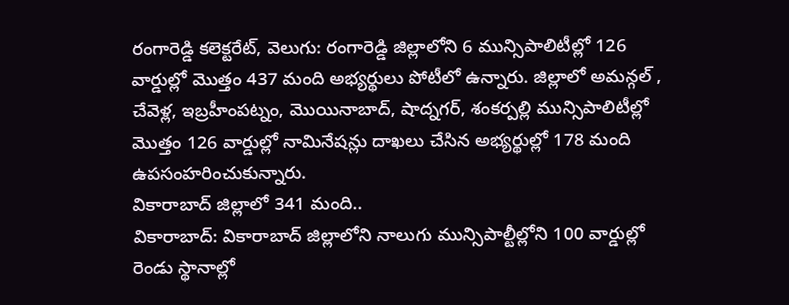రంగారెడ్డి కలెక్టరేట్, వెలుగు: రంగారెడ్డి జిల్లాలోని 6 మున్సిపాలిటీల్లో 126 వార్డుల్లో మొత్తం 437 మంది అభ్యర్థులు పోటీలో ఉన్నారు. జిల్లాలో అమన్గల్ , చేవెళ్ల, ఇబ్రహీంపట్నం, మొయినాబాద్, షాద్నగర్, శంకర్పల్లి మున్సిపాలిటీల్లో మొత్తం 126 వార్డుల్లో నామినేషన్లు దాఖలు చేసిన అభ్యర్థుల్లో 178 మంది ఉపసంహరించుకున్నారు.
వికారాబాద్ జిల్లాలో 341 మంది..
వికారాబాద్: వికారాబాద్ జిల్లాలోని నాలుగు మున్సిపాల్టీల్లోని 100 వార్డుల్లో రెండు స్థానాల్లో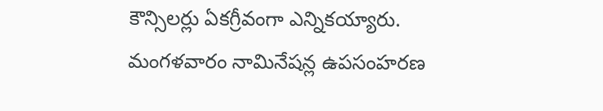కౌన్సిలర్లు ఏకగ్రీవంగా ఎన్నికయ్యారు. మంగళవారం నామినేషన్ల ఉపసంహరణ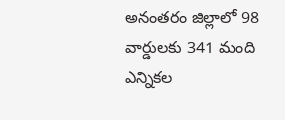అనంతరం జిల్లాలో 98 వార్డులకు 341 మంది ఎన్నికల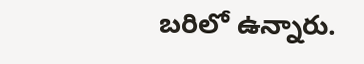బరిలో ఉన్నారు.